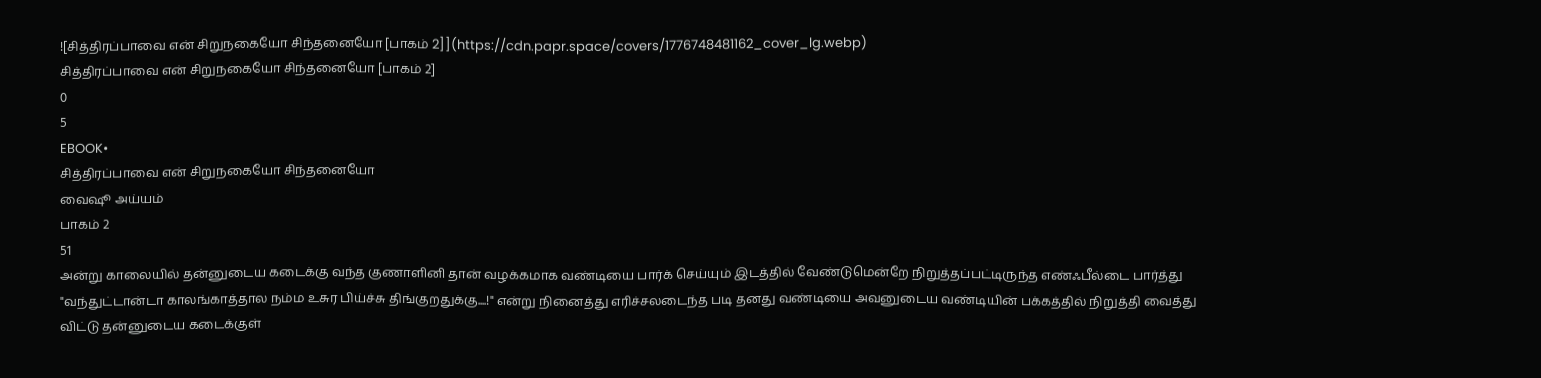![சித்திரப்பாவை என் சிறுநகையோ சிந்தனையோ [பாகம் 2]](https://cdn.papr.space/covers/1776748481162_cover_lg.webp)
சித்திரப்பாவை என் சிறுநகையோ சிந்தனையோ [பாகம் 2]
0
5
EBOOK•
சித்திரப்பாவை என் சிறுநகையோ சிந்தனையோ
வைஷூ அய்யம்
பாகம் 2
51
அன்று காலையில் தன்னுடைய கடைக்கு வந்த குணாளினி தான் வழக்கமாக வண்டியை பார்க் செய்யும் இடத்தில் வேண்டுமென்றே நிறுத்தப்பட்டிருந்த எண்ஃபீல்டை பார்த்து "வந்துட்டான்டா காலங்காத்தால நம்ம உசுர பிய்ச்சு திங்குறதுக்கு....!" என்று நினைத்து எரிச்சலடைந்த படி தனது வண்டியை அவனுடைய வண்டியின் பக்கத்தில் நிறுத்தி வைத்து விட்டு தன்னுடைய கடைக்குள்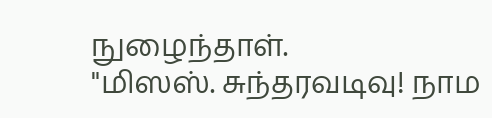நுழைந்தாள்.
"மிஸஸ். சுந்தரவடிவு! நாம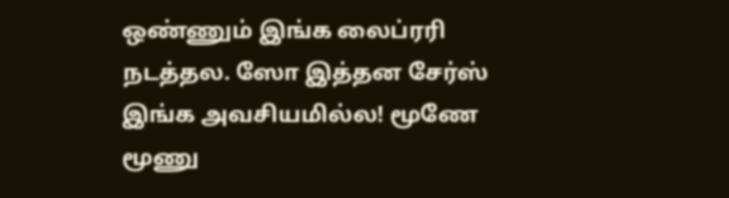ஒண்ணும் இங்க லைப்ரரி நடத்தல. ஸோ இத்தன சேர்ஸ் இங்க அவசியமில்ல! மூணே மூணு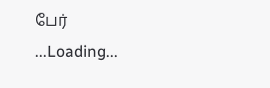பேர்
...Loading...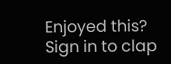Enjoyed this?
Sign in to clap